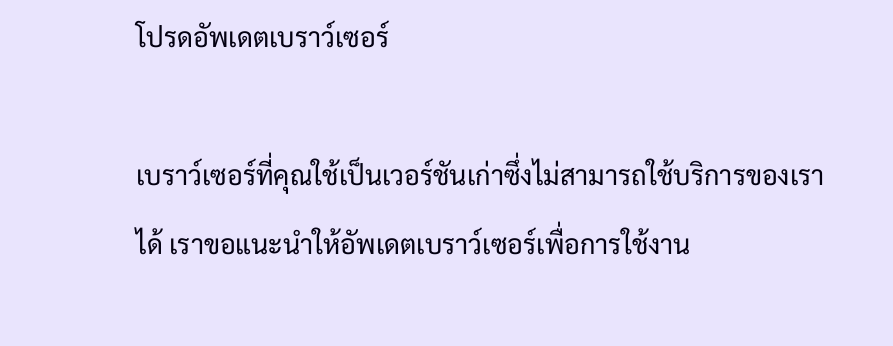โปรดอัพเดตเบราว์เซอร์

เบราว์เซอร์ที่คุณใช้เป็นเวอร์ชันเก่าซึ่งไม่สามารถใช้บริการของเราได้ เราขอแนะนำให้อัพเดตเบราว์เซอร์เพื่อการใช้งาน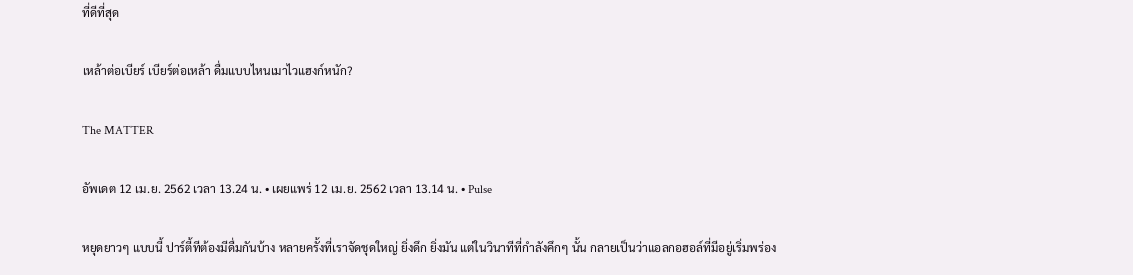ที่ดีที่สุด

เหล้าต่อเบียร์ เบียร์ต่อเหล้า ดื่มแบบไหนเมาไวแฮงก์หนัก?

The MATTER

อัพเดต 12 เม.ย. 2562 เวลา 13.24 น. • เผยแพร่ 12 เม.ย. 2562 เวลา 13.14 น. • Pulse

หยุดยาวๆ แบบนี้ ปาร์ตี้ทีต้องมีดื่มกันบ้าง หลายครั้งที่เราจัดชุดใหญ่ ยิ่งดึก ยิ่งมัน แต่ในวินาทีที่กำลังคึกๆ นั้น กลายเป็นว่าแอลกอฮอล์ที่มีอยู่เริ่มพร่อง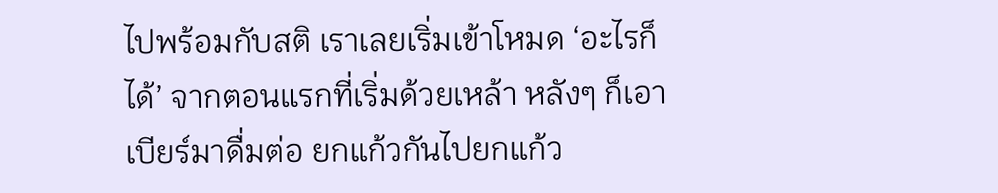ไปพร้อมกับสติ เราเลยเริ่มเข้าโหมด ‘อะไรก็ได้’ จากตอนแรกที่เริ่มด้วยเหล้า หลังๆ ก็เอาเบียร์มาดื่มต่อ ยกแก้วกันไปยกแก้ว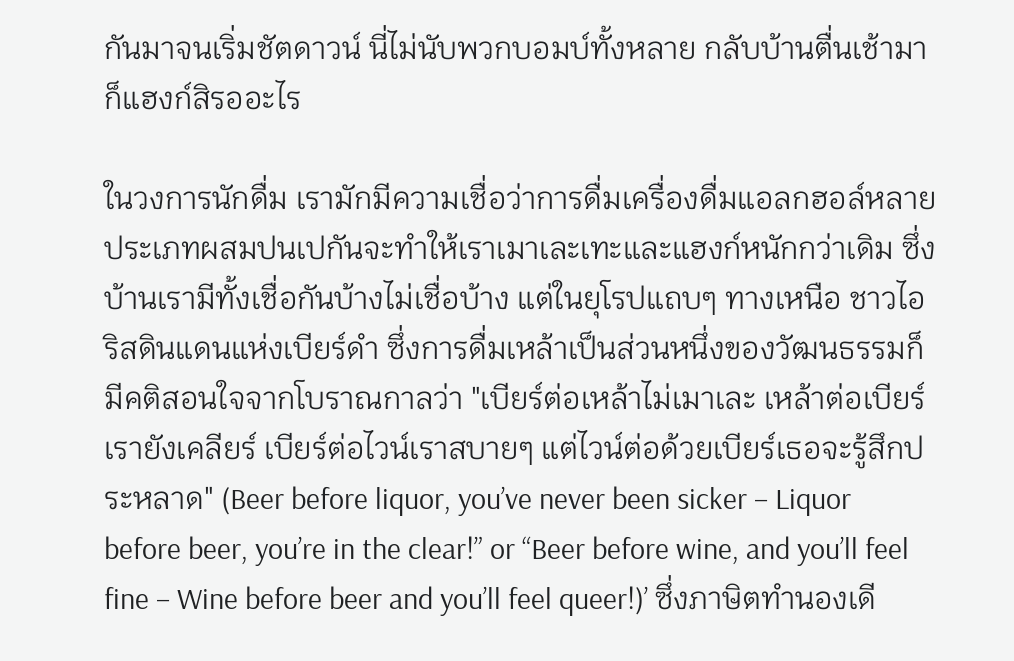กันมาจนเริ่มชัตดาวน์ นี่ไม่นับพวกบอมบ์ทั้งหลาย กลับบ้านตื่นเช้ามาก็แฮงก์สิรออะไร

ในวงการนักดื่ม เรามักมีความเชื่อว่าการดื่มเครื่องดื่มแอลกฮอล์หลายประเภทผสมปนเปกันจะทำให้เราเมาเละเทะและแฮงก์หนักกว่าเดิม ซึ่งบ้านเรามีทั้งเชื่อกันบ้างไม่เชื่อบ้าง แต่ในยุโรปแถบๆ ทางเหนือ ชาวไอริสดินแดนแห่งเบียร์ดำ ซึ่งการดื่มเหล้าเป็นส่วนหนึ่งของวัฒนธรรมก็มีคติสอนใจจากโบราณกาลว่า "เบียร์ต่อเหล้าไม่เมาเละ เหล้าต่อเบียร์ เรายังเคลียร์ เบียร์ต่อไวน์เราสบายๆ แต่ไวน์ต่อด้วยเบียร์เธอจะรู้สึกประหลาด" (Beer before liquor, you’ve never been sicker – Liquor before beer, you’re in the clear!” or “Beer before wine, and you’ll feel fine – Wine before beer and you’ll feel queer!)’ ซึ่งภาษิตทำนองเดี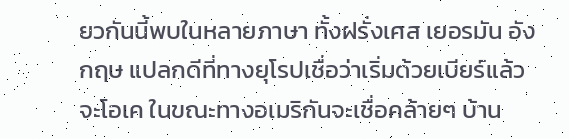ยวกันนี้พบในหลายภาษา ทั้งฝรั่งเศส เยอรมัน อังกฤษ แปลกดีที่ทางยุโรปเชื่อว่าเริ่มด้วยเบียร์แล้วจะโอเค ในขณะทางอเมริกันจะเชื่อคล้ายๆ บ้าน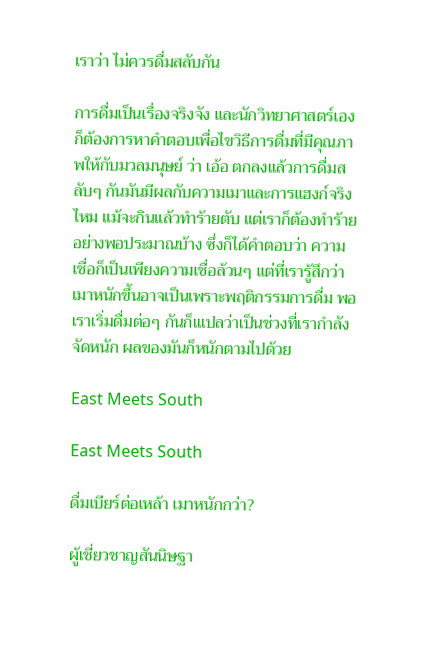เราว่า ไม่ควรดื่มสลับกัน

การดื่มเป็นเรื่องจริงจัง และนักวิทยาศาสตร์เองก็ต้องการหาคำตอบเพื่อไขวิธีการดื่มที่มีคุณภาพให้กับมวลมนุษย์ ว่า เอ้อ ตกลงแล้วการดื่มสลับๆ กันมันมีผลกับความเมาและการแฮงก์จริงไหม แม้จะกินแล้วทำร้ายตับ แต่เราก็ต้องทำร้ายอย่างพอประมาณบ้าง ซึ่งก็ได้คำตอบว่า ความเชื่อก็เป็นเพียงความเชื่อล้วนๆ แต่ที่เรารู้สึกว่าเมาหนักขึ้นอาจเป็นเพราะพฤติกรรมการดื่ม พอเราเริ่มดื่มต่อๆ กันก็เแปลว่าเป็นช่วงที่เรากำลังจัดหนัก ผลของมันก็หนักตามไปด้วย

East Meets South

East Meets South

ดื่มเบียร์ต่อเหล้า เมาหนักกว่า?

ผู้เชี่ยวชาญสันนิษฐา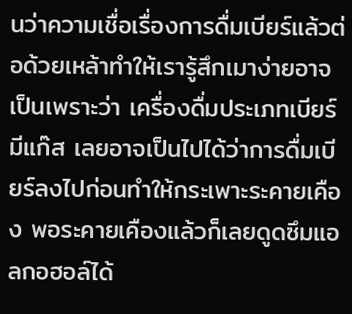นว่าความเชื่อเรื่องการดื่มเบียร์แล้วต่อด้วยเหล้าทำให้เรารู้สึกเมาง่ายอาจเป็นเพราะว่า เครื่องดื่มประเภทเบียร์มีแก๊ส เลยอาจเป็นไปได้ว่าการดื่มเบียร์ลงไปก่อนทำให้กระเพาะระคายเคือง พอระคายเคืองแล้วก็เลยดูดซึมแอลกอฮอล์ได้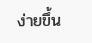ง่ายขึ้น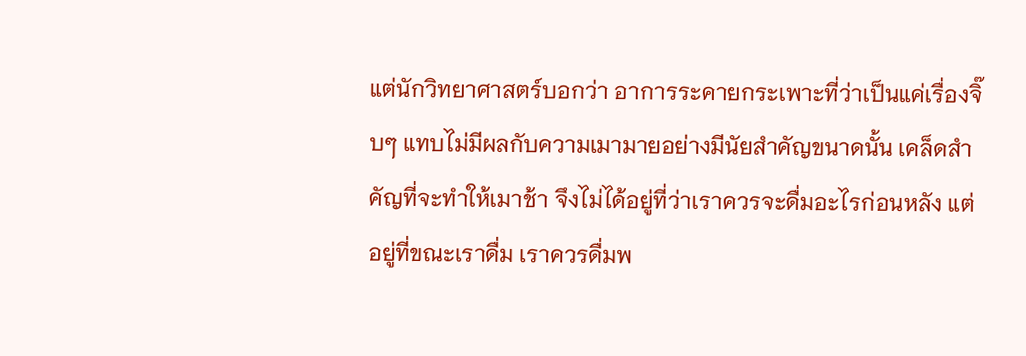แต่นักวิทยาศาสตร์บอกว่า อาการระคายกระเพาะที่ว่าเป็นแค่เรื่องจิ๊บๆ แทบไม่มีผลกับความเมามายอย่างมีนัยสำคัญขนาดนั้น เคล็ดสำคัญที่จะทำให้เมาช้า จึงไม่ได้อยู่ที่ว่าเราควรจะดื่มอะไรก่อนหลัง แต่อยู่ที่ขณะเราดื่ม เราควรดื่มพ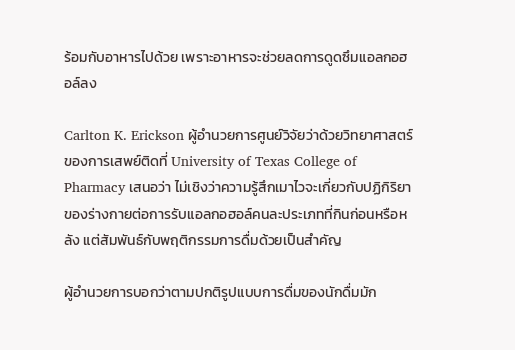ร้อมกับอาหารไปด้วย เพราะอาหารจะช่วยลดการดูดซึมแอลกอฮอล์ลง

Carlton K. Erickson ผู้อำนวยการศูนย์วิจัยว่าด้วยวิทยาศาสตร์ของการเสพย์ติดที่ University of Texas College of Pharmacy เสนอว่า ไม่เชิงว่าความรู้สึกเมาไวจะเกี่ยวกับปฏิกิริยาของร่างกายต่อการรับแอลกอฮอล์คนละประเภทที่กินก่อนหรือหลัง แต่สัมพันธ์กับพฤติกรรมการดื่มด้วยเป็นสำคัญ

ผู้อำนวยการบอกว่าตามปกติรูปแบบการดื่มของนักดื่มมัก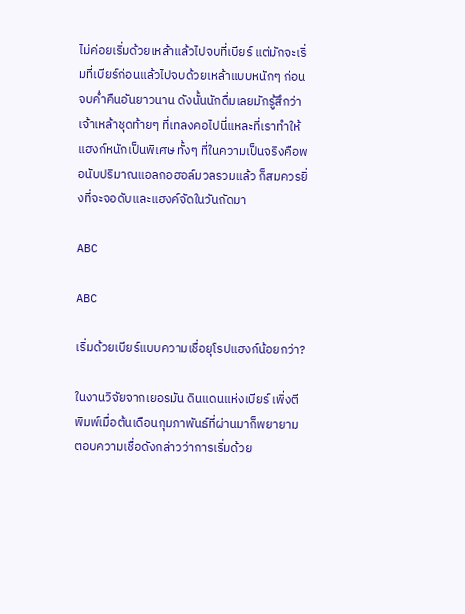ไม่ค่อยเริ่มด้วยเหล้าแล้วไปจบที่เบียร์ แต่มักจะเริ่มที่เบียร์ก่อนแล้วไปจบด้วยเหล้าแบบหนักๆ ก่อนจบค่ำคืนอันยาวนาน ดังนั้นนักดื่มเลยมักรู้สึกว่า เจ้าเหล้าชุดท้ายๆ ที่เทลงคอไปนี่แหละที่เราทำให้แฮงก์หนักเป็นพิเศษ ทั้งๆ ที่ในความเป็นจริงคือพอนับปริมาณแอลกอฮอล์มวลรวมแล้ว ก็สมควรยิ่งที่จะจอดับและแฮงค์จัดในวันถัดมา

ABC

ABC

เริ่มด้วยเบียร์แบบความเชื่อยุโรปแฮงก์น้อยกว่า?

ในงานวิจัยจากเยอรมัน ดินแดนแห่งเบียร์ เพิ่งตีพิมพ์เมื่อต้นเดือนกุมภาพันธ์ที่ผ่านมาก็พยายามตอบความเชื่อดังกล่าวว่าการเริ่มด้วย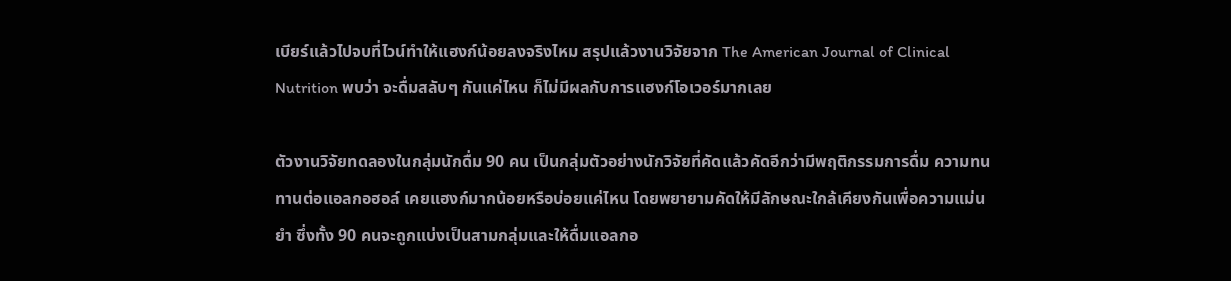เบียร์แล้วไปจบที่ไวน์ทำให้แฮงก์น้อยลงจริงไหม สรุปแล้วงานวิจัยจาก The American Journal of Clinical Nutrition พบว่า จะดื่มสลับๆ กันแค่ไหน ก็ไม่มีผลกับการแฮงก์โอเวอร์มากเลย

ตัวงานวิจัยทดลองในกลุ่มนักดื่ม 90 คน เป็นกลุ่มตัวอย่างนักวิจัยที่คัดแล้วคัดอีกว่ามีพฤติกรรมการดื่ม ความทนทานต่อแอลกอฮอล์ เคยแฮงก์มากน้อยหรือบ่อยแค่ไหน โดยพยายามคัดให้มีลักษณะใกล้เคียงกันเพื่อความแม่นยำ ซึ่งทั้ง 90 คนจะถูกแบ่งเป็นสามกลุ่มและให้ดื่มแอลกอ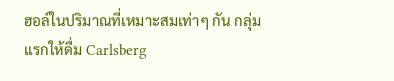ฮอล์ในปริมาณที่เหมาะสมเท่าๆ กัน กลุ่มแรกให้ดื่ม Carlsberg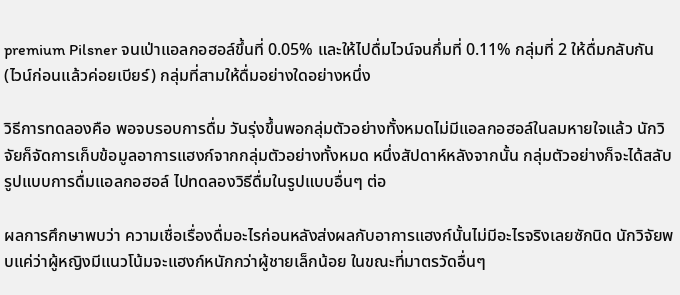premium Pilsner จนเป่าแอลกอฮอล์ขึ้นที่ 0.05% และให้ไปดื่มไวน์จนกึ่มที่ 0.11% กลุ่มที่ 2 ให้ดื่มกลับกัน (ไวน์ก่อนแล้วค่อยเบียร์) กลุ่มที่สามให้ดื่มอย่างใดอย่างหนึ่ง

วิธีการทดลองคือ พอจบรอบการดื่ม วันรุ่งขึ้นพอกลุ่มตัวอย่างทั้งหมดไม่มีแอลกอฮอล์ในลมหายใจแล้ว นักวิจัยก็จัดการเก็บข้อมูลอาการแฮงก์จากกลุ่มตัวอย่างทั้งหมด หนึ่งสัปดาห์หลังจากนั้น กลุ่มตัวอย่างก็จะได้สลับรูปแบบการดื่มแอลกอฮอล์ ไปทดลองวิธีดื่มในรูปแบบอื่นๆ ต่อ

ผลการศึกษาพบว่า ความเชื่อเรื่องดื่มอะไรก่อนหลังส่งผลกับอาการแฮงก์นั้นไม่มีอะไรจริงเลยซักนิด นักวิจัยพบแค่ว่าผู้หญิงมีแนวโน้มจะแฮงก์หนักกว่าผู้ชายเล็กน้อย ในขณะที่มาตรวัดอื่นๆ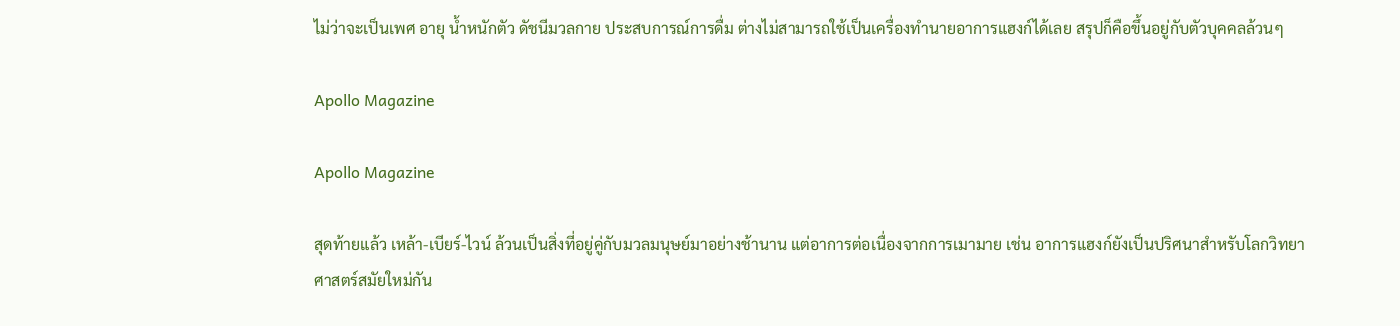ไม่ว่าจะเป็นเพศ อายุ น้ำหนักตัว ดัชนีมวลกาย ประสบการณ์การดื่ม ต่างไม่สามารถใช้เป็นเครื่องทำนายอาการแฮงก์ได้เลย สรุปก็คือขึ้นอยู่กับตัวบุคคลล้วนๆ

Apollo Magazine

Apollo Magazine

สุดท้ายแล้ว เหล้า-เบียร์-ไวน์ ล้วนเป็นสิ่งที่อยู่คู่กับมวลมนุษย์มาอย่างช้านาน แต่อาการต่อเนื่องจากการเมามาย เช่น อาการแฮงก์ยังเป็นปริศนาสำหรับโลกวิทยาศาสตร์สมัยใหม่กัน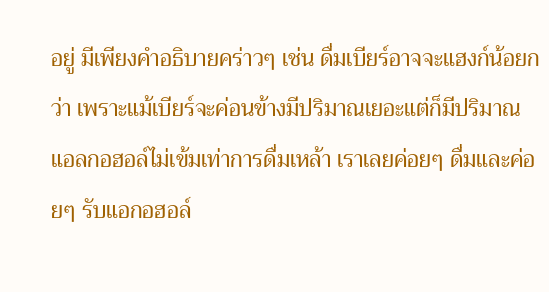อยู่ มีเพียงคำอธิบายคร่าวๆ เช่น ดื่มเบียร์อาจจะแฮงก์น้อยกว่า เพราะแม้เบียร์จะค่อนข้างมีปริมาณเยอะแต่ก็มีปริมาณแอลกอฮอล์ไม่เข้มเท่าการดื่มเหล้า เราเลยค่อยๆ ดื่มและค่อยๆ รับแอกอฮอล์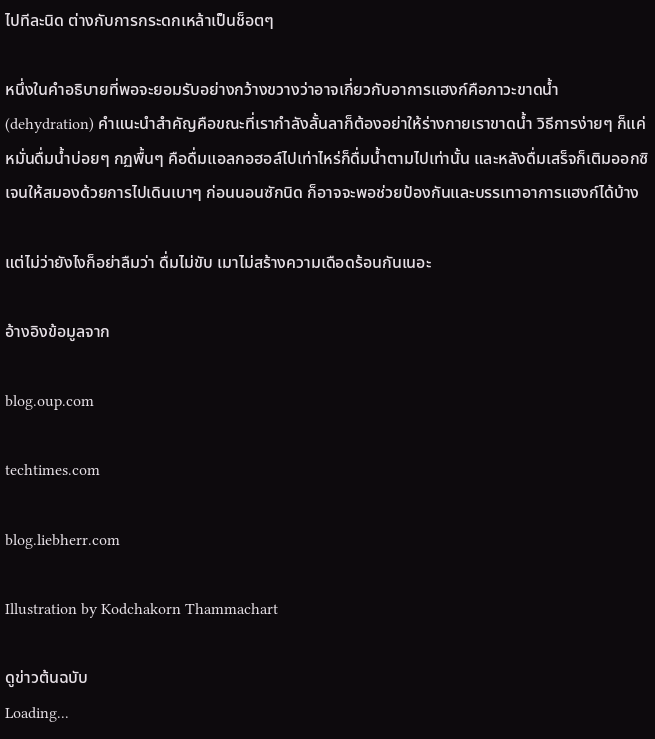ไปทีละนิด ต่างกับการกระดกเหล้าเป็นช็อตๆ

หนึ่งในคำอธิบายที่พอจะยอมรับอย่างกว้างขวางว่าอาจเกี่ยวกับอาการแฮงก์คือภาวะขาดน้ำ (dehydration) คำแนะนำสำคัญคือขณะที่เรากำลังลั้นลาก็ต้องอย่าให้ร่างกายเราขาดน้ำ วิธีการง่ายๆ ก็แค่หมั่นดื่มน้ำบ่อยๆ กฏพื้นๆ คือดื่มแอลกอฮอล์ไปเท่าไหร่ก็ดื่มน้ำตามไปเท่านั้น และหลังดื่มเสร็จก็เติมออกซิเจนให้สมองด้วยการไปเดินเบาๆ ก่อนนอนซักนิด ก็อาจจะพอช่วยป้องกันและบรรเทาอาการแฮงก์ได้บ้าง

แต่ไม่ว่ายังไงก็อย่าลืมว่า ดื่มไม่ขับ เมาไม่สร้างความเดือดร้อนกันเนอะ

อ้างอิงข้อมูลจาก

blog.oup.com

techtimes.com

blog.liebherr.com

Illustration by Kodchakorn Thammachart

ดูข่าวต้นฉบับ
Loading...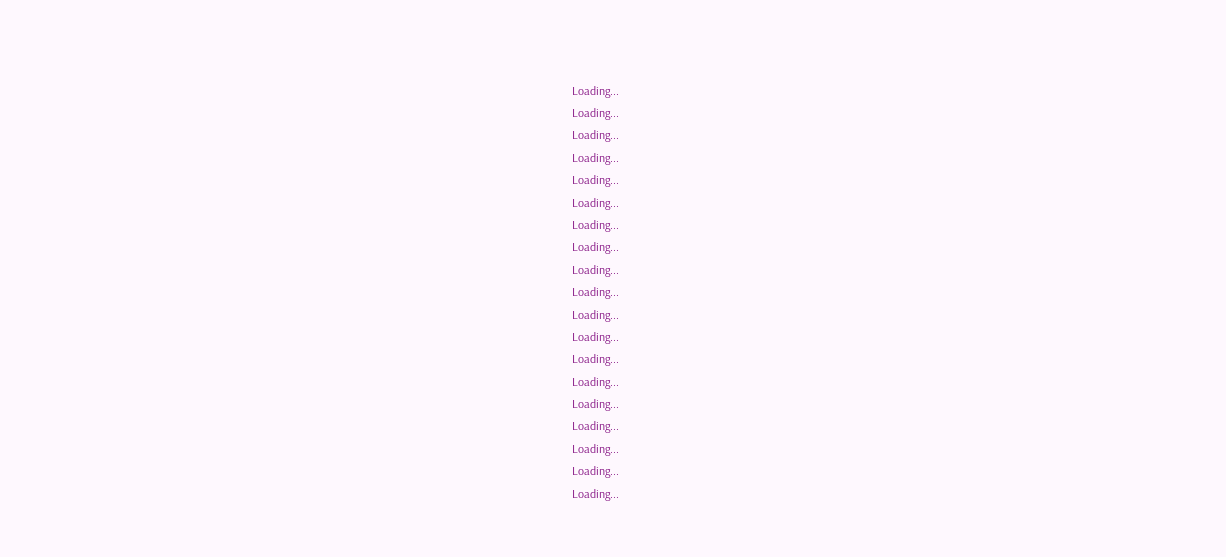Loading...
Loading...
Loading...
Loading...
Loading...
Loading...
Loading...
Loading...
Loading...
Loading...
Loading...
Loading...
Loading...
Loading...
Loading...
Loading...
Loading...
Loading...
Loading...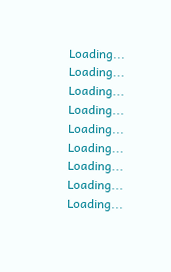Loading...
Loading...
Loading...
Loading...
Loading...
Loading...
Loading...
Loading...
Loading...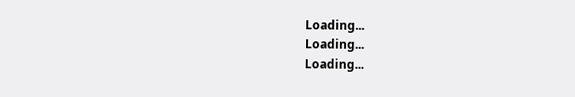Loading...
Loading...
Loading...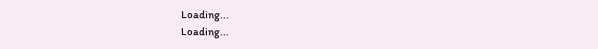Loading...
Loading...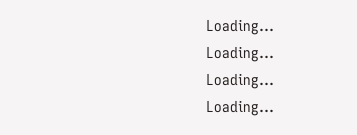Loading...
Loading...
Loading...
Loading...